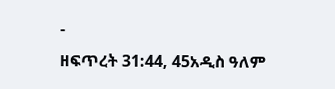-
ዘፍጥረት 31:44, 45አዲስ ዓለም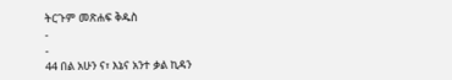ትርጉም መጽሐፍ ቅዱስ
-
-
44 በል አሁን ና፣ እኔና አንተ ቃል ኪዳን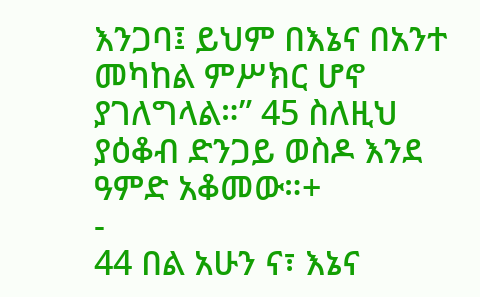እንጋባ፤ ይህም በእኔና በአንተ መካከል ምሥክር ሆኖ ያገለግላል።” 45 ስለዚህ ያዕቆብ ድንጋይ ወስዶ እንደ ዓምድ አቆመው።+
-
44 በል አሁን ና፣ እኔና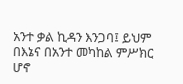አንተ ቃል ኪዳን እንጋባ፤ ይህም በእኔና በአንተ መካከል ምሥክር ሆኖ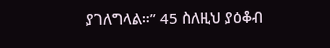ያገለግላል።” 45 ስለዚህ ያዕቆብ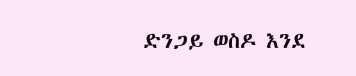ድንጋይ ወስዶ እንደ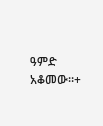ዓምድ አቆመው።+